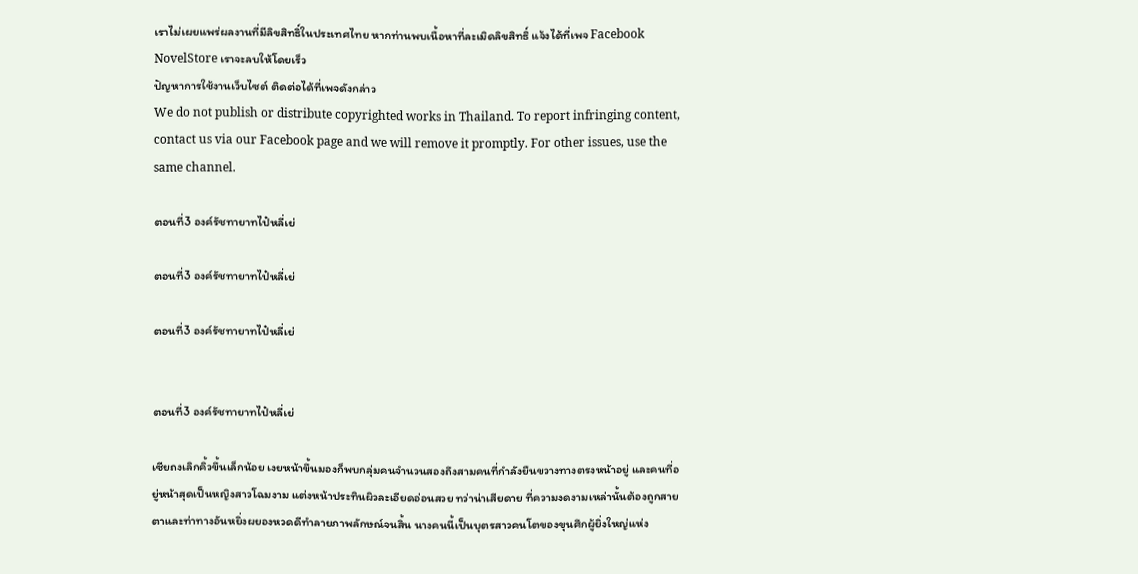เราไม่เผยแพร่ผลงานที่มีลิขสิทธิ์ในประเทศไทย หากท่านพบเนื้อหาที่ละเมิดลิขสิทธิ์ แจ้งได้ที่เพจ Facebook NovelStore เราจะลบให้โดยเร็ว
ปัญหาการใช้งานเว็บไซต์ ติดต่อได้ที่เพจดังกล่าว
We do not publish or distribute copyrighted works in Thailand. To report infringing content, contact us via our Facebook page and we will remove it promptly. For other issues, use the same channel.

ตอนที่3 องค์รัชทายาทไป๋หลี่เย่

ตอนที่3 องค์รัชทายาทไป๋หลี่เย่

ตอนที่3 องค์รัชทายาทไป๋หลี่เย่


ตอนที่3 องค์รัชทายาทไป๋หลี่เย่

เซียถงเลิกคิ้วขึ้นเล็กน้อย เงยหน้าขึ้นมองก็พบกลุ่มคนจำนวนสองถึงสามคนที่กำลังยืนขวางทางตรงหน้าอยู่ และคนที่อยู่หน้าสุดเป็นหญิงสาวโฉมงาม แต่งหน้าประทินผิวละเอียดอ่อนสวย ทว่าน่าเสียดาย ที่ความงดงามเหล่านั้นต้องถูกสายตาและท่าทางอันหยิ่งผยองหวดดีทำลายภาพลักษณ์จนสิ้น นางคนนี้เป็นบุตรสาวคนโตของขุนศึกผู้ยิ่งใหญ่แห่ง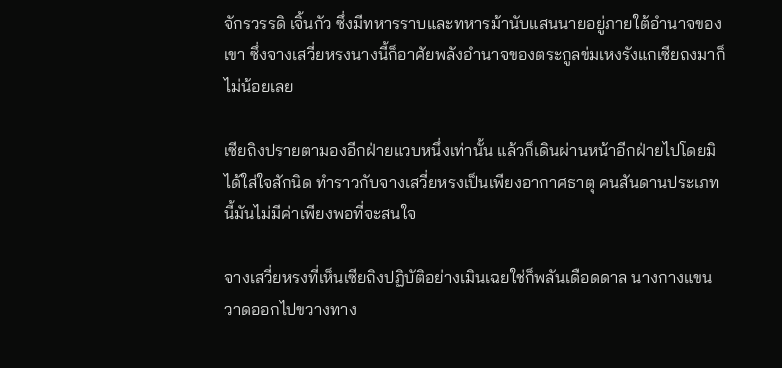จักรวรรดิ เจิ้นกัว ซึ่งมีทหารราบและทหารม้านับแสนนายอยู่ภายใต้อำนาจของเขา ซึ่งจางเสวี่ยหรงนางนี้ก็อาศัยพลังอำนาจของตระกูลข่มเหงรังแกเซียถงมาก็ไม่น้อยเลย

เซียถิงปรายตามองอีกฝ่ายแวบหนึ่งเท่านั้น แล้วก็เดินผ่านหน้าอีกฝ่ายไปโดยมิได้ใส่ใจสักนิด ทำราวกับจางเสวี่ยหรงเป็นเพียงอากาศธาตุ คนสันดานประเภทนี้มันไม่มีค่าเพียงพอที่จะสนใจ

จางเสวี่ยหรงที่เห็นเซียถิงปฏิบัติอย่างเมินเฉยใช่ก็พลันเดือดดาล นางกางแขนวาดออกไปขวางทาง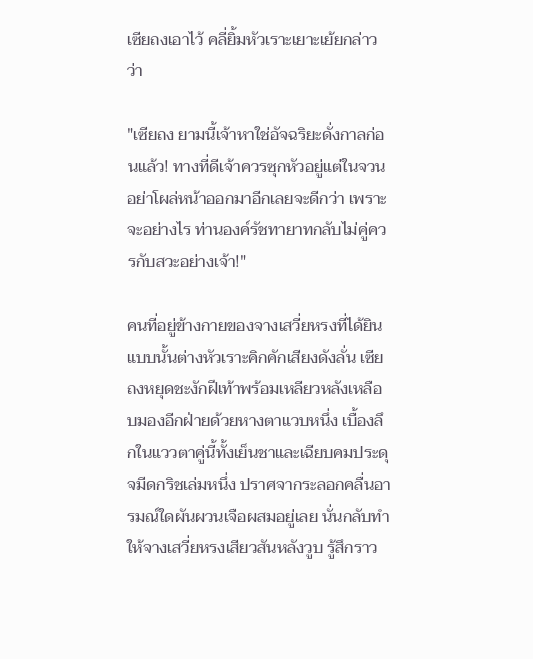เซียถงเอาไว้ คลี่ยิ้มหัวเราะเยาะเย้ยกล่าวว่า

"เซียถง ยามนี้เจ้าหาใช่อัจฉริยะดั่งกาลก่อนแล้ว! ทางที่ดีเจ้าควรซุกหัวอยู่แต่ในจวน อย่าโผล่หน้าออกมาอีกเลยจะดีกว่า เพราะจะอย่างไร ท่านองค์รัชทายาทกลับไม่คู่ควรกับสวะอย่างเจ้า!"

คนที่อยู่ข้างกายของจางเสวี่ยหรงที่ได้ยินแบบนั้นต่างหัวเราะคิกคักเสียงดังลั่น เซียถงหยุดชะงักฝีเท้าพร้อมเหลียวหลังเหลือบมองอีกฝ่ายด้วยหางตาแวบหนึ่ง เบื้องลึกในแววตาคู่นี้ทั้งเย็นชาและเฉียบคมประดุจมีดกริชเล่มหนึ่ง ปราศจากระลอกคลื่นอารมณ์ใดผันผวนเจือผสมอยู่เลย นั่นกลับทำให้จางเสวี่ยหรงเสียวสันหลังวูบ รู้สึกราว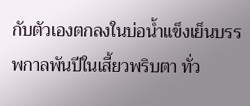กับตัวเองตกลงในบ่อน้ำแข็งเย็นบรรพกาลพันปีในเสี้ยวพริบตา ทั่ว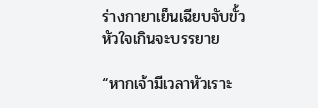ร่างกายาเย็นเฉียบจับขั้วหัวใจเกินจะบรรยาย

“หากเจ้ามีเวลาหัวเราะ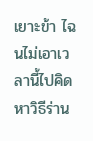เยาะข้า ไฉนไม่เอาเวลานี้ไปคิดหาวิธีร่าน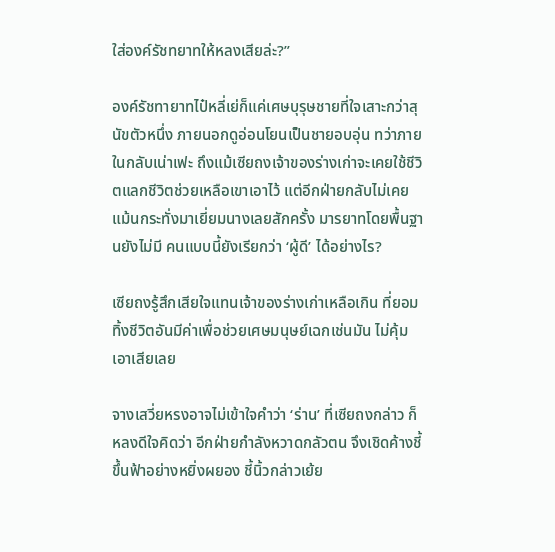ใส่องค์รัชทยาทให้หลงเสียล่ะ?”

องค์รัชทายาทไป๋หลี่เย่ก็แค่เศษบุรุษชายที่ใจเสาะกว่าสุนัขตัวหนึ่ง ภายนอกดูอ่อนโยนเป็นชายอบอุ่น ทว่าภายในกลับเน่าเฟะ ถึงแม้เซียถงเจ้าของร่างเก่าจะเคยใช้ชีวิตแลกชีวิตช่วยเหลือเขาเอาไว้ แต่อีกฝ่ายกลับไม่เคยแม้นกระทั่งมาเยี่ยมนางเลยสักครั้ง มารยาทโดยพื้นฐานยังไม่มี คนแบบนี้ยังเรียกว่า ‘ผู้ดี’ ได้อย่างไร?

เซียถงรู้สึกเสียใจแทนเจ้าของร่างเก่าเหลือเกิน ที่ยอมทิ้งชีวิตอันมีค่าเพื่อช่วยเศษมนุษย์เฉกเช่นมัน ไม่คุ้มเอาเสียเลย

จางเสวี่ยหรงอาจไม่เข้าใจคำว่า ‘ร่าน’ ที่เซียถงกล่าว ก็หลงดีใจคิดว่า อีกฝ่ายกำลังหวาดกลัวตน จึงเชิดค้างชี้ขึ้นฟ้าอย่างหยิ่งผยอง ชี้นิ้วกล่าวเย้ย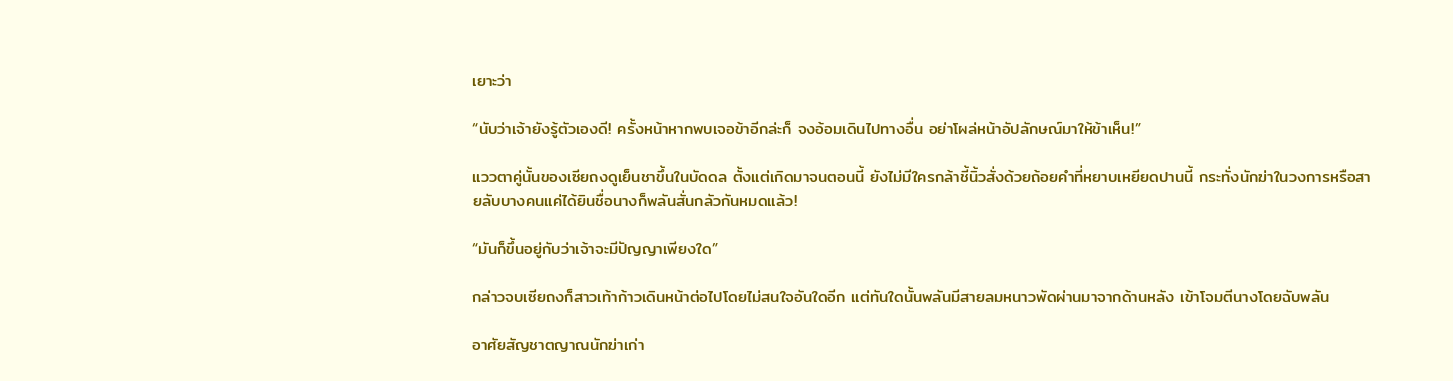เยาะว่า

“นับว่าเจ้ายังรู้ตัวเองดี! ครั้งหน้าหากพบเจอข้าอีกล่ะก็ จงอ้อมเดินไปทางอื่น อย่าโผล่หน้าอัปลักษณ์มาให้ข้าเห็น!”

แววตาคู่นั้นของเซียถงดูเย็นชาขึ้นในบัดดล ตั้งแต่เกิดมาจนตอนนี้ ยังไม่มีใครกล้าชี้นิ้วสั่งด้วยถ้อยคำที่หยาบเหยียดปานนี้ กระทั่งนักฆ่าในวงการหรือสายลับบางคนแค่ได้ยินชื่อนางก็พลันสั่นกลัวกันหมดแล้ว!

“มันก็ขึ้นอยู่กับว่าเจ้าจะมีปัญญาเพียงใด”

กล่าวจบเซียถงก็สาวเท้าก้าวเดินหน้าต่อไปโดยไม่สนใจอันใดอีก แต่ทันใดนั้นพลันมีสายลมหนาวพัดผ่านมาจากด้านหลัง เข้าโจมตีนางโดยฉับพลัน

อาศัยสัญชาตญาณนักฆ่าเก่า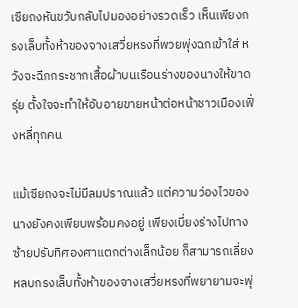เซียถงหันขวับกลับไปมองอย่างรวดเร็ว เห็นเพียงกรงเล็บทั้งห้าของจางเสวี่ยหรงที่พวยพุ่งฉกเข้าใส่ หวังจะฉีกกระชากเสื้อผ้าบนเรือนร่างของนางให้ขาดรุ่ย ตั้งใจจะทำให้อับอายขายหน้าต่อหน้าชาวเมืองเฟิ่งหลี่ทุกคน

แม้เซียถงจะไม่มีลมปราณแล้ว แต่ความว่องไวของนางยังคงเพียบพร้อมคงอยู่ เพียงเบี่ยงร่างไปทางซ้ายปรับทิศองศาแตกต่างเล็กน้อย ก็สามารถเลี่ยงหลบกรงเล็บทั้งห้าของจางเสวี่ยหรงที่พยายามจะพุ่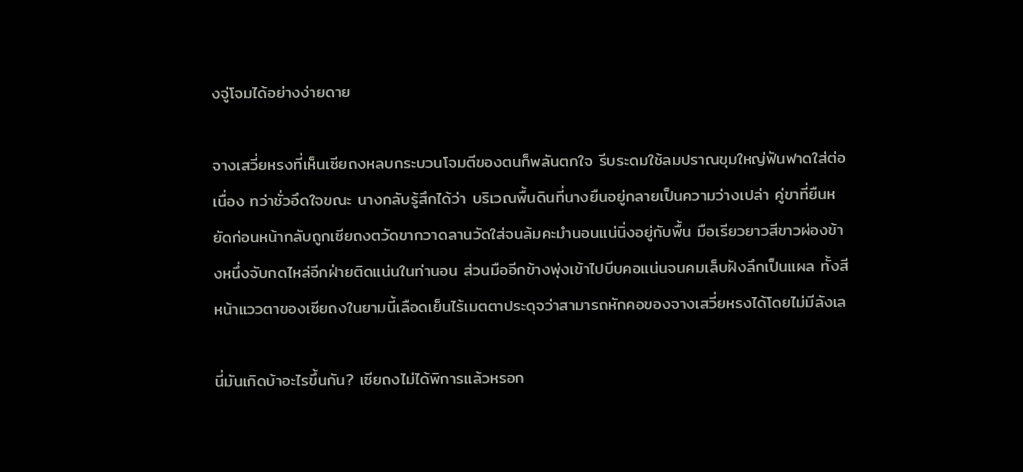งจู่โจมได้อย่างง่ายดาย

จางเสวี่ยหรงที่เห็นเซียถงหลบกระบวนโจมตีของตนก็พลันตกใจ รีบระดมใช้ลมปราณขุมใหญ่ฟันฟาดใส่ต่อเนื่อง ทว่าชั่วอึดใจขณะ นางกลับรู้สึกได้ว่า บริเวณพื้นดินที่นางยืนอยู่กลายเป็นความว่างเปล่า คู่ขาที่ยืนหยัดก่อนหน้ากลับถูกเซียถงตวัดขากวาดลานวัดใส่จนล้มคะมำนอนแน่นิ่งอยู่กับพื้น มือเรียวยาวสีขาวผ่องข้างหนึ่งจับกดไหล่อีกฝ่ายติดแน่นในท่านอน ส่วนมืออีกข้างพุ่งเข้าไปบีบคอแน่นจนคมเล็บฝังลึกเป็นแผล ทั้งสีหน้าแววตาของเซียถงในยามนี้เลือดเย็นไร้เมตตาประดุจว่าสามารถหักคอของจางเสวี่ยหรงได้โดยไม่มีลังเล

นี่มันเกิดบ้าอะไรขึ้นกัน? เซียถงไม่ได้พิการแล้วหรอก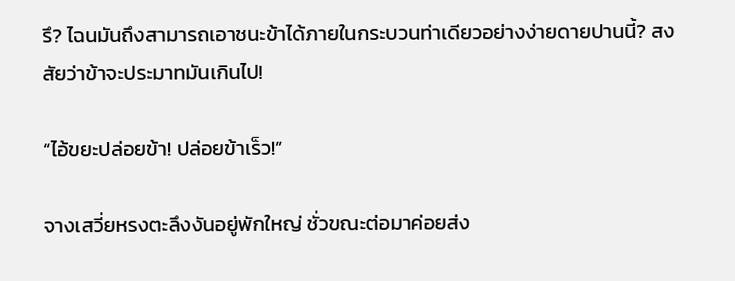รึ? ไฉนมันถึงสามารถเอาชนะข้าได้ภายในกระบวนท่าเดียวอย่างง่ายดายปานนี้? สงสัยว่าข้าจะประมาทมันเกินไป!

“ไอ้ขยะปล่อยข้า! ปล่อยข้าเร็ว!”

จางเสวี่ยหรงตะลึงงันอยู่พักใหญ่ ชั่วขณะต่อมาค่อยส่ง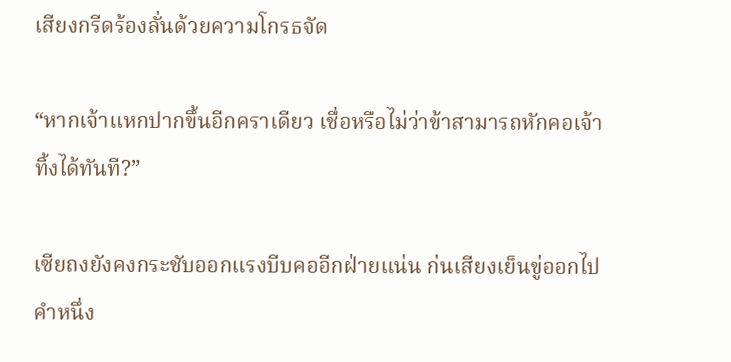เสียงกรีดร้องลั่นด้วยความโกรธจัด

“หากเจ้าแหกปากขึ้นอีกคราเดียว เชื่อหรือไม่ว่าข้าสามารถหักคอเจ้าทิ้งได้ทันที?”

เซียถงยังคงกระชับออกแรงบีบคออีกฝ่ายแน่น ก่นเสียงเย็นขู่ออกไปคำหนึ่ง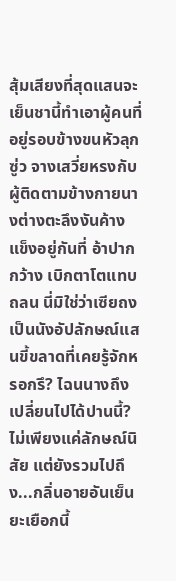สุ้มเสียงที่สุดแสนจะเย็นชานี้ทำเอาผู้คนที่อยู่รอบข้างขนหัวลุกซู่ว จางเสวี่ยหรงกับผู้ติดตามข้างกายนางต่างตะลึงงันค้างแข็งอยู่กันที่ อ้าปากกว้าง เบิกตาโตแทบถลน นี่มิใช่ว่าเซียถงเป็นนังอัปลักษณ์แสนขี้ขลาดที่เคยรู้จักหรอกรึ? ไฉนนางถึงเปลี่ยนไปได้ปานนี้? ไม่เพียงแค่ลักษณ์นิสัย แต่ยังรวมไปถึง...กลิ่นอายอันเย็นยะเยือกนี้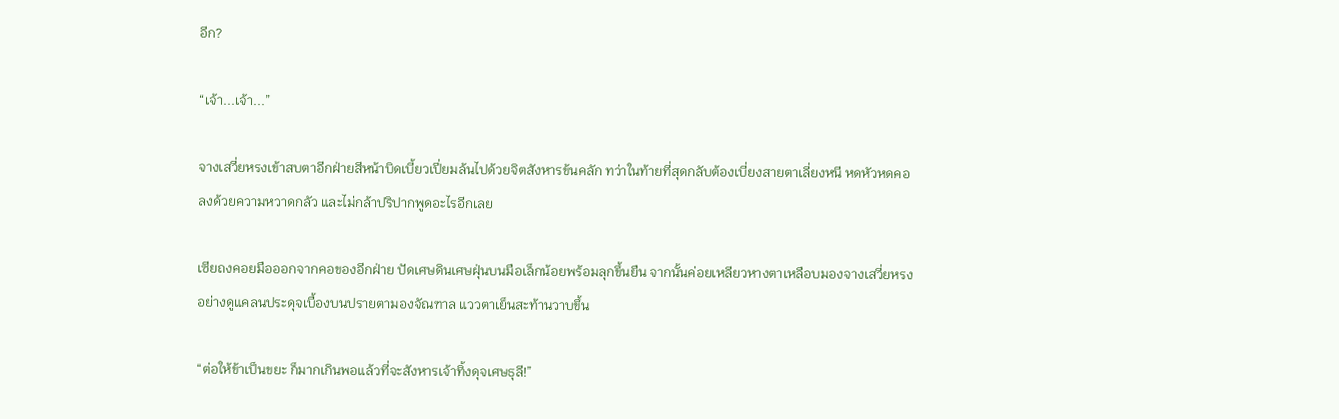อีก?

“เจ้า...เจ้า...”

จางเสวี่ยหรงเข้าสบตาอีกฝ่ายสีหน้าบิดเบี้ยวเปี่ยมล้นไปด้วยจิตสังหารข้นคลัก ทว่าในท้ายที่สุดกลับต้องเบี่ยงสายตาเลี่ยงหนี หดหัวหดคอลงด้วยความหวาดกลัว และไม่กล้าปริปากพูดอะไรอีกเลย

เซียถงคอยมือออกจากคอของอีกฝ่าย ปัดเศษดินเศษฝุ่นบนมือเล็กน้อยพร้อมลุกขึ้นยืน จากนั้นค่อยเหลียวหางตาเหลือบมองจางเสวี่ยหรงอย่างดูแคลนประดุจเบื้องบนปรายตามองจัณฑาล แววตาเย็นสะท้านวาบขึ้น

“ต่อให้ข้าเป็นขยะ ก็มากเกินพอแล้วที่จะสังหารเจ้าทิ้งดุจเศษธุลี!”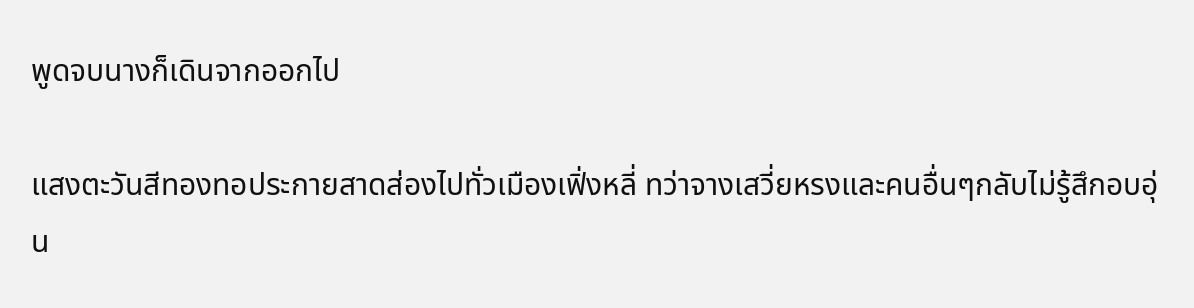พูดจบนางก็เดินจากออกไป

แสงตะวันสีทองทอประกายสาดส่องไปทั่วเมืองเฟิ่งหลี่ ทว่าจางเสวี่ยหรงและคนอื่นๆกลับไม่รู้สึกอบอุ่น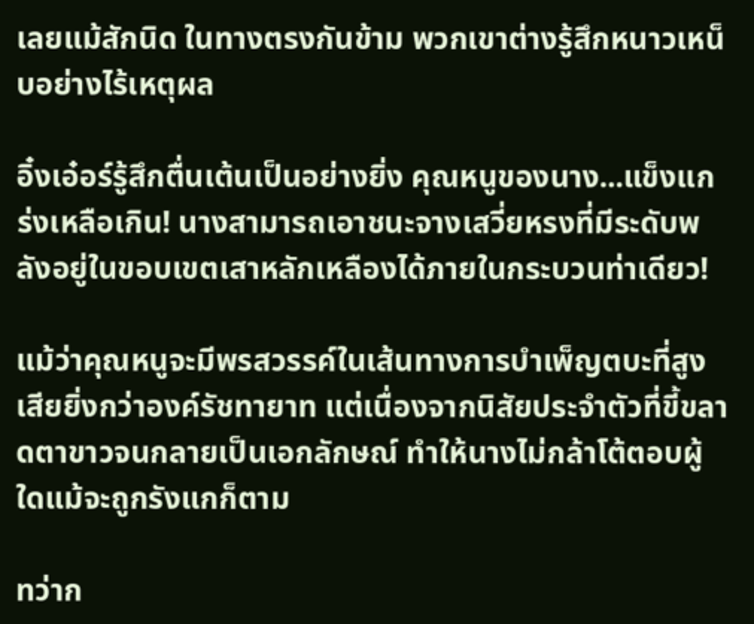เลยแม้สักนิด ในทางตรงกันข้าม พวกเขาต่างรู้สึกหนาวเหน็บอย่างไร้เหตุผล

อิ๋งเอ๋อร์รู้สึกตื่นเต้นเป็นอย่างยิ่ง คุณหนูของนาง...แข็งแกร่งเหลือเกิน! นางสามารถเอาชนะจางเสวี่ยหรงที่มีระดับพลังอยู่ในขอบเขตเสาหลักเหลืองได้ภายในกระบวนท่าเดียว!

แม้ว่าคุณหนูจะมีพรสวรรค์ในเส้นทางการบำเพ็ญตบะที่สูงเสียยิ่งกว่าองค์รัชทายาท แต่เนื่องจากนิสัยประจำตัวที่ขี้ขลาดตาขาวจนกลายเป็นเอกลักษณ์ ทำให้นางไม่กล้าโต้ตอบผู้ใดแม้จะถูกรังแกก็ตาม

ทว่าก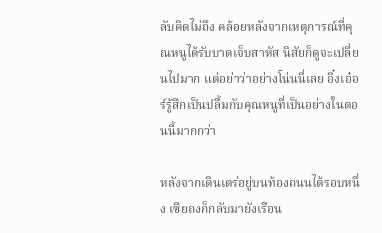ลับคิดไม่ถึง คล้อยหลังจากเหตุการณ์ที่คุณหนูได้รับบาดเจ็บสาหัส นิสัยก็ดูจะเปลี่ยนไปมาก แต่อย่าว่าอย่างโน่นนี่เลย อิ๋งเอ๋อร์รู้สึกเป็นปลื้มกับคุณหนูที่เป็นอย่างในตอนนี้มากกว่า

หลังจากเดินเตร่อยู่บนท้องถนนได้รอบหนึ่ง เซียถงก็กลับมายังเรือน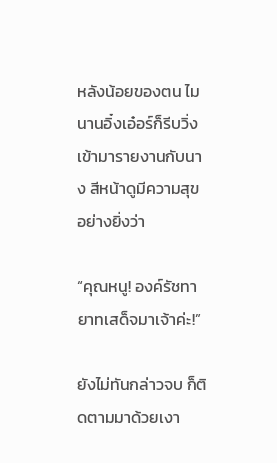หลังน้อยของตน ไมนานอิ๋งเอ๋อร์ก็รีบวิ่งเข้ามารายงานกับนาง สีหน้าดูมีความสุขอย่างยิ่งว่า

“คุณหนู! องค์รัชทายาทเสด็จมาเจ้าค่ะ!”

ยังไม่ทันกล่าวจบ ก็ติดตามมาด้วยเงา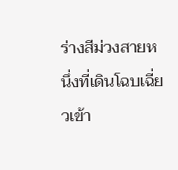ร่างสีม่วงสายหนึ่งที่เดินโฉบเฉี่ยวเข้า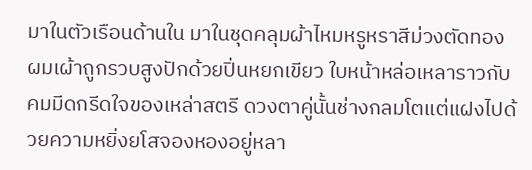มาในตัวเรือนด้านใน มาในชุดคลุมผ้าไหมหรูหราสีม่วงตัดทอง ผมเผ้าถูกรวบสูงปักด้วยปิ่นหยกเขียว ใบหน้าหล่อเหลาราวกับคมมีดกรีดใจของเหล่าสตรี ดวงตาคู่นั้นช่างกลมโตแต่แฝงไปด้วยความหยิ่งยโสจองหองอยู่หลา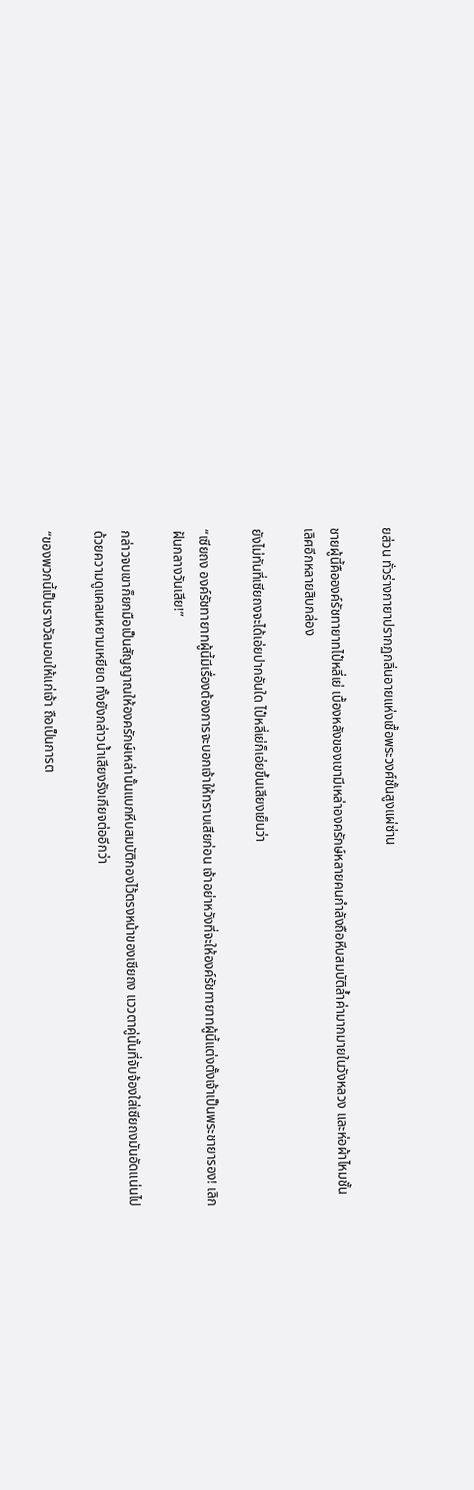ยส่วน ทั่วร่างกายาปรากฏกลิ่นอายแห่งเชื้อพระวงศ์ชั้นสูงแผ่ซ่าน

ชายผู้นี้คือองค์รัชทายาทไป๋หลี่เย่ เบื้องหลังของเขามีเหล่าองครักษ์หลายคนกำลังถือหีบสมบัติล้ำค่ามากมายในวังหลวง และห่อผ้าไหมชั้นเลิศอีกหลายสิบกล่อง

ยังไม่ทันที่เซียถงจะได้เอ่ยปากอันใด ไป๋หลี่เย่ก็เอ่ยขึ้นเสียงเย็นว่า

“เซียถง องค์รัชทายาทผู้นี้มีเรื่องต้องการจะบอกเจ้าให้ทราบเสียก่อน เจ้าอย่าหวังที่จะให้องค์รัชทายาทผู้นี้แต่งตั้งเจ้าเป็นพระชายารอง! เลิกฝันกลางวันเสีย!”

กล่าวจบเขาก็ยกมือเป็นสัญญาณให้องครักษ์เหล่านั้นแบกหีบสมบัติกองไว้ตรงหน้าของเซียถง แววตาคู่นั้นที่จับจ้องใส่เซียถงมันอัดแน่นไปด้วยความดูแคลนหยามเหยียด ทั้งยังกล่าวน้ำเสียงรังเกียจต่ออีกว่า

“ของพวกนี้เป็นรางวัลมอบให้แก่เจ้า ถือเป็นการต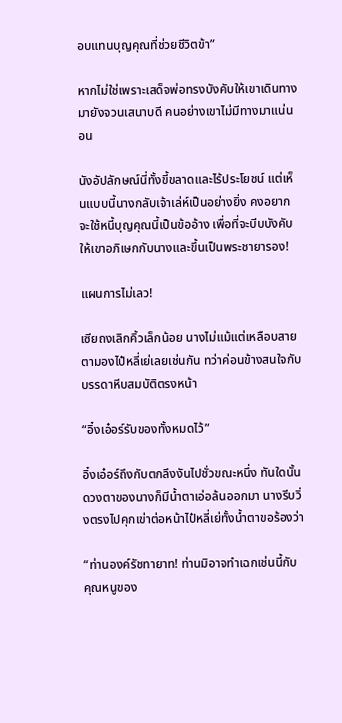อบแทนบุญคุณที่ช่วยชีวิตข้า”

หากไม่ใช่เพราะเสด็จพ่อทรงบังคับให้เขาเดินทางมายังจวนเสนาบดี คนอย่างเขาไม่มีทางมาแน่นอน

นังอัปลักษณ์นี่ทั้งขี้ขลาดและไร้ประโยชน์ แต่เห็นแบบนี้นางกลับเจ้าเล่ห์เป็นอย่างยิ่ง คงอยากจะใช้หนี้บุญคุณนี้เป็นข้ออ้าง เพื่อที่จะบีบบังคับให้เขาอภิเษกกับนางและขึ้นเป็นพระชายารอง!

แผนการไม่เลว!

เซียถงเลิกคิ้วเล็กน้อย นางไม่แม้แต่เหลือบสายตามองไป๋หลี่เย่เลยเช่นกัน ทว่าค่อนข้างสนใจกับบรรดาหีบสมบัติตรงหน้า

“อิ๋งเอ๋อร์รับของทั้งหมดไว้”

อิ๋งเอ๋อร์ถึงกับตกลึงงันไปชั่วขณะหนึ่ง ทันใดนั้นดวงตาของนางก็มีน้ำตาเอ่อล้นออกมา นางรีบวิ่งตรงไปคุกเข่าต่อหน้าไป๋หลี่เย่ทั้งน้ำตาขอร้องว่า

“ท่านองค์รัชทายาท! ท่านมิอาจทำเฉกเช่นนี้กับคุณหนูของ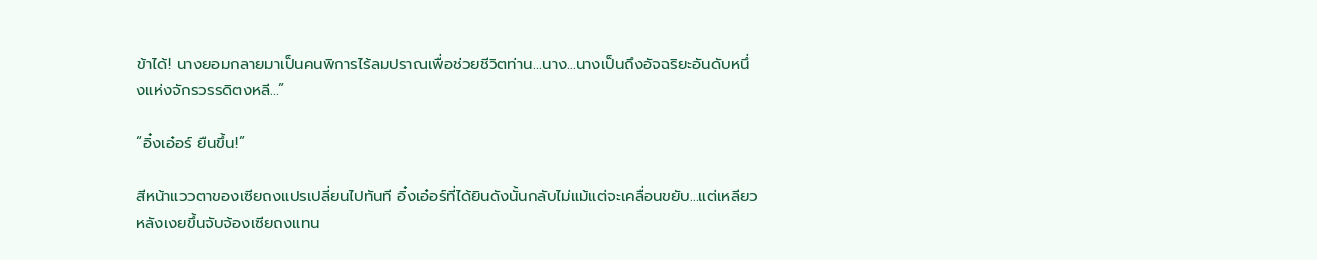ข้าได้! นางยอมกลายมาเป็นคนพิการไร้ลมปราณเพื่อช่วยชีวิตท่าน…นาง...นางเป็นถึงอัจฉริยะอันดับหนึ่งแห่งจักรวรรดิตงหลี...”

“อิ๋งเอ๋อร์ ยืนขึ้น!”

สีหน้าแววตาของเซียถงแปรเปลี่ยนไปทันที อิ๋งเอ๋อร์ที่ได้ยินดังนั้นกลับไม่แม้แต่จะเคลื่อนขยับ...แต่เหลียวหลังเงยขึ้นจับจ้องเซียถงแทน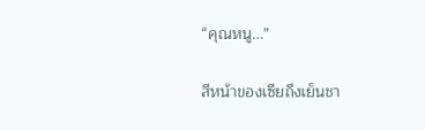“คุณหนู...”

สีหน้าของเซียถึงเย็นชา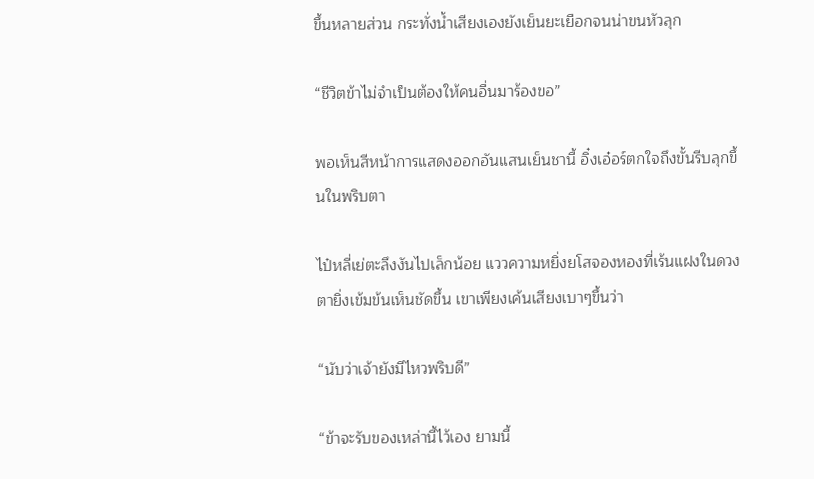ขึ้นหลายส่วน กระทั่งน้ำเสียงเองยังเย็นยะเยือกจนน่าขนหัวลุก

“ชีวิตข้าไม่จำเป็นต้องให้คนอื่นมาร้องขอ”

พอเห็นสีหน้าการแสดงออกอันแสนเย็นชานี้ อิ๋งเอ๋อร์ตกใจถึงขั้นรีบลุกขึ้นในพริบตา

ไป๋หลี่เย่ตะลึงงันไปเล็กน้อย แววความหยิ่งยโสจองหองที่เร้นแฝงในดวงตายิ่งเข้มข้นเห็นชัดขึ้น เขาเพียงเค้นเสียงเบาๆขึ้นว่า

“นับว่าเจ้ายังมีไหวพริบดี”

“ข้าจะรับของเหล่านี้ไว้เอง ยามนี้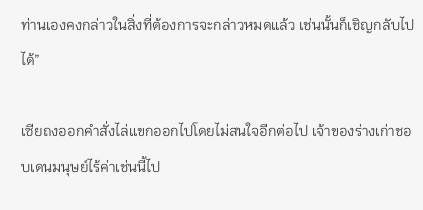ท่านเองคงกล่าวในสิ่งที่ต้องการจะกล่าวหมดแล้ว เช่นนั้นก็เชิญกลับไปได้”

เซียถงออกคำสั่งไล่แขกออกไปโดยไม่สนใจอีกต่อไป เจ้าของร่างเก่าชอบเดนมนุษย์ไร้ค่าเช่นนี้ไป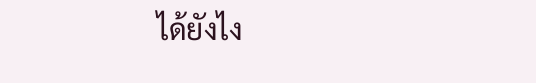ได้ยังไง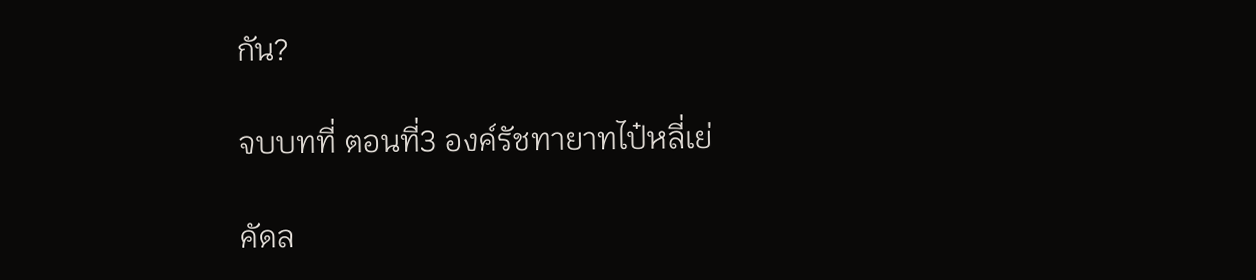กัน?

จบบทที่ ตอนที่3 องค์รัชทายาทไป๋หลี่เย่

คัดล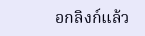อกลิงก์แล้ว